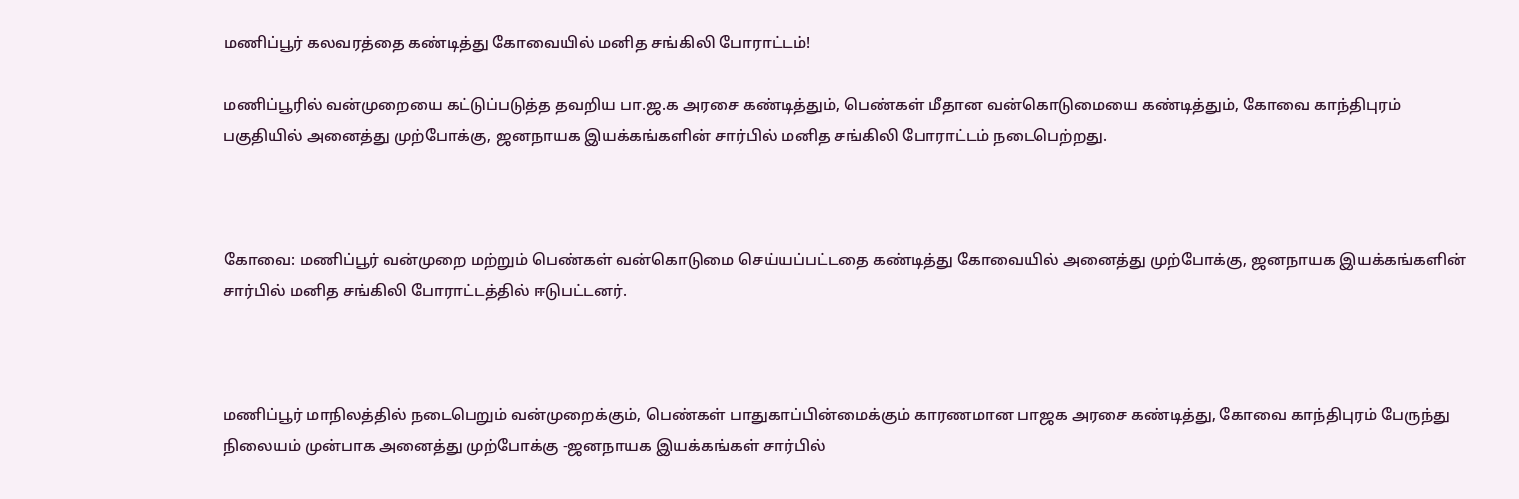மணிப்பூர் கலவரத்தை கண்டித்து கோவையில் மனித சங்கிலி போராட்டம்!

மணிப்பூரில் வன்முறையை கட்டுப்படுத்த தவறிய பா.ஜ.க அரசை கண்டித்தும், பெண்கள் மீதான வன்கொடுமையை கண்டித்தும், கோவை காந்திபுரம் பகுதியில் அனைத்து முற்போக்கு, ஜனநாயக இயக்கங்களின் சார்பில் மனித சங்கிலி போராட்டம் நடைபெற்றது.



கோவை: மணிப்பூர் வன்முறை மற்றும் பெண்கள் வன்கொடுமை செய்யப்பட்டதை கண்டித்து கோவையில் அனைத்து முற்போக்கு, ஜனநாயக இயக்கங்களின் சார்பில் மனித சங்கிலி போராட்டத்தில் ஈடுபட்டனர்.



மணிப்பூர் மாநிலத்தில் நடைபெறும் வன்முறைக்கும், பெண்கள் பாதுகாப்பின்மைக்கும் காரணமான பாஜக அரசை கண்டித்து, கோவை காந்திபுரம் பேருந்து நிலையம் முன்பாக அனைத்து முற்போக்கு -ஜனநாயக இயக்கங்கள் சார்பில்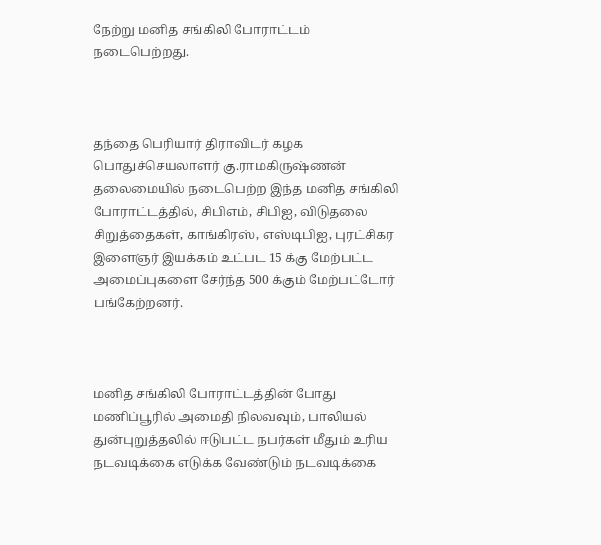நேற்று மனித சங்கிலி போராட்டம் நடைபெற்றது.



தந்தை பெரியார் திராவிடர் கழக பொதுச்செயலாளர் கு.ராமகிருஷ்ணன் தலைமையில் நடைபெற்ற இந்த மனித சங்கிலி போராட்டத்தில், சிபிஎம், சிபிஐ, விடுதலை சிறுத்தைகள், காங்கிரஸ், எஸ்டிபிஐ, புரட்சிகர இளைஞர் இயக்கம் உட்பட 15 க்கு மேற்பட்ட அமைப்புகளை சேர்ந்த 500 க்கும் மேற்பட்டோர் பங்கேற்றனர்.



மனித சங்கிலி போராட்டத்தின் போது மணிப்பூரில் அமைதி நிலவவும், பாலியல் துன்புறுத்தலில் ஈடுபட்ட நபர்கள் மீதும் உரிய நடவடிக்கை எடுக்க வேண்டும் நடவடிக்கை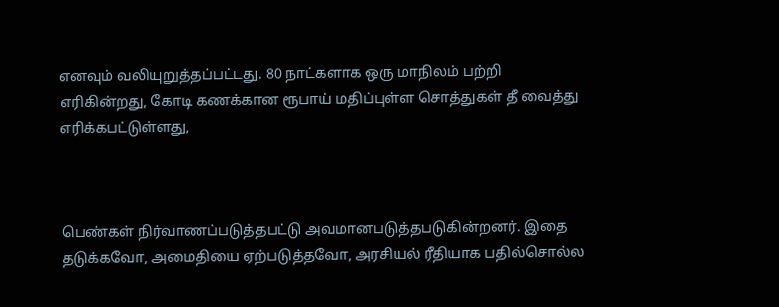எனவும் வலியுறுத்தப்பட்டது. 80 நாட்களாக ஒரு மாநிலம் பற்றி எரிகின்றது, கோடி கணக்கான ரூபாய் மதிப்புள்ள சொத்துகள் தீ வைத்து எரிக்கபட்டுள்ளது,



பெண்கள் நிர்வாணப்படுத்தபட்டு அவமானபடுத்தபடுகின்றனர். இதை தடுக்கவோ, அமைதியை ஏற்படுத்தவோ, அரசியல் ரீதியாக பதில்சொல்ல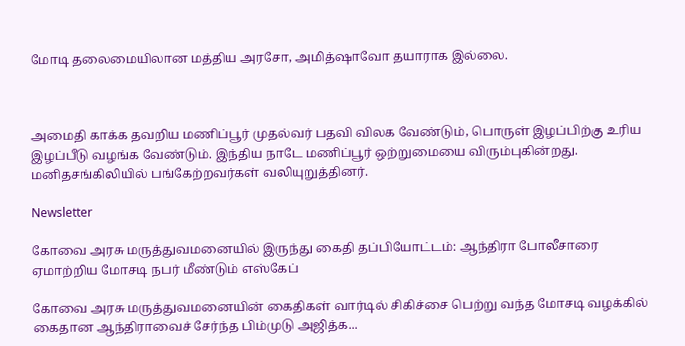மோடி தலைமையிலான மத்திய அரசோ, அமித்ஷாவோ தயாராக இல்லை.



அமைதி காக்க தவறிய மணிப்பூர் முதல்வர் பதவி விலக வேண்டும், பொருள் இழப்பிற்கு உரிய இழப்பீடு வழங்க வேண்டும். இந்திய நாடே மணிப்பூர் ஒற்றுமையை விரும்புகின்றது. மனிதசங்கிலியில் பங்கேற்றவர்கள் வலியுறுத்தினர்.

Newsletter

கோவை அரசு மருத்துவமனையில் இருந்து கைதி தப்பியோட்டம்: ஆந்திரா போலீசாரை ஏமாற்றிய மோசடி நபர் மீண்டும் எஸ்கேப்

கோவை அரசு மருத்துவமனையின் கைதிகள் வார்டில் சிகிச்சை பெற்று வந்த மோசடி வழக்கில் கைதான ஆந்திராவைச் சேர்ந்த பிம்முடு அஜித்க...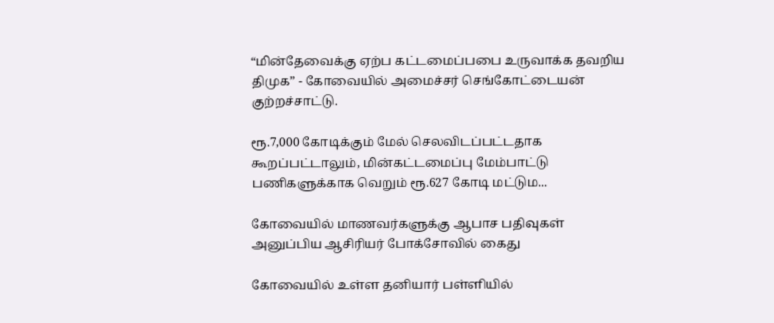“மின்தேவைக்கு ஏற்ப கட்டமைப்பபை உருவாக்க தவறிய திமுக” - கோவையில் அமைச்சர் செங்கோட்டையன் குற்றச்சாட்டு.

ரூ.7,000 கோடிக்கும் மேல் செலவிடப்பட்டதாக கூறப்பட்டாலும், மின்கட்டமைப்பு மேம்பாட்டு பணிகளுக்காக வெறும் ரூ.627 கோடி மட்டும...

கோவையில் மாணவர்களுக்கு ஆபாச பதிவுகள் அனுப்பிய ஆசிரியர் போக்சோவில் கைது

கோவையில் உள்ள தனியார் பள்ளியில்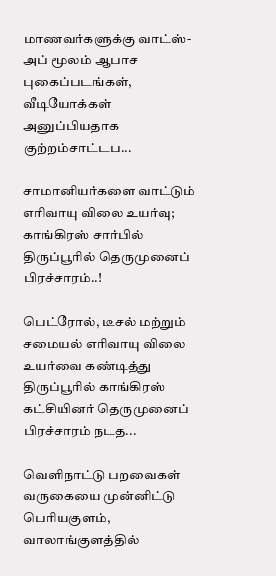மாணவர்களுக்கு வாட்ஸ்-அப் மூலம் ஆபாச புகைப்படங்கள், வீடியோக்கள் அனுப்பியதாக குற்றம்சாட்டப...

சாமானியர்களை வாட்டும் எரிவாயு விலை உயர்வு; காங்கிரஸ் சார்பில் திருப்பூரில் தெருமுனைப் பிரச்சாரம்..!

பெட்ரோல், டீசல் மற்றும் சமையல் எரிவாயு விலை உயர்வை கண்டித்து திருப்பூரில் காங்கிரஸ் கட்சியினர் தெருமுனைப் பிரச்சாரம் நடத...

வெளிநாட்டு பறவைகள் வருகையை முன்னிட்டு பெரியகுளம், வாலாங்குளத்தில்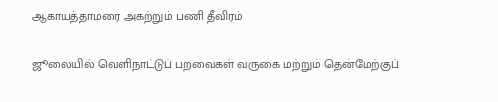ஆகாயத்தாமரை அகற்றும் பணி தீவிரம்

ஜூலையில் வெளிநாட்டுப் பறவைகள் வருகை மற்றும் தென்மேற்குப்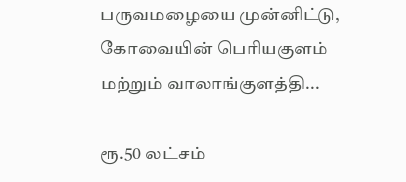பருவமழையை முன்னிட்டு, கோவையின் பெரியகுளம் மற்றும் வாலாங்குளத்தி...

ரூ.50 லட்சம்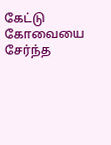கேட்டு கோவையை சேர்ந்த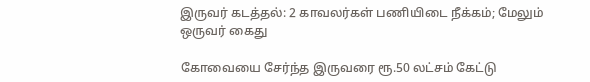இருவர் கடத்தல்: 2 காவலர்கள் பணியிடை நீக்கம்; மேலும் ஒருவர் கைது

கோவையை சேர்ந்த இருவரை ரூ.50 லட்சம் கேட்டு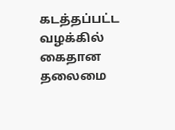கடத்தப்பட்ட வழக்கில் கைதான தலைமை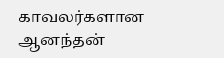காவலர்களான ஆனந்தன்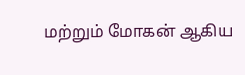மற்றும் மோகன் ஆகிய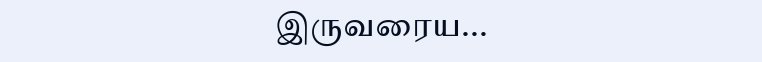இருவரைய...